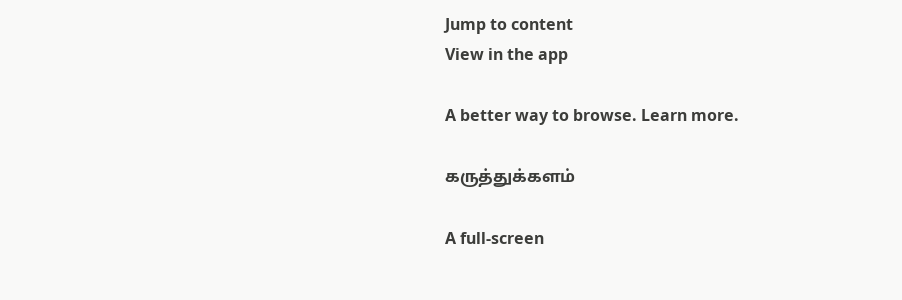Jump to content
View in the app

A better way to browse. Learn more.

கருத்துக்களம்

A full-screen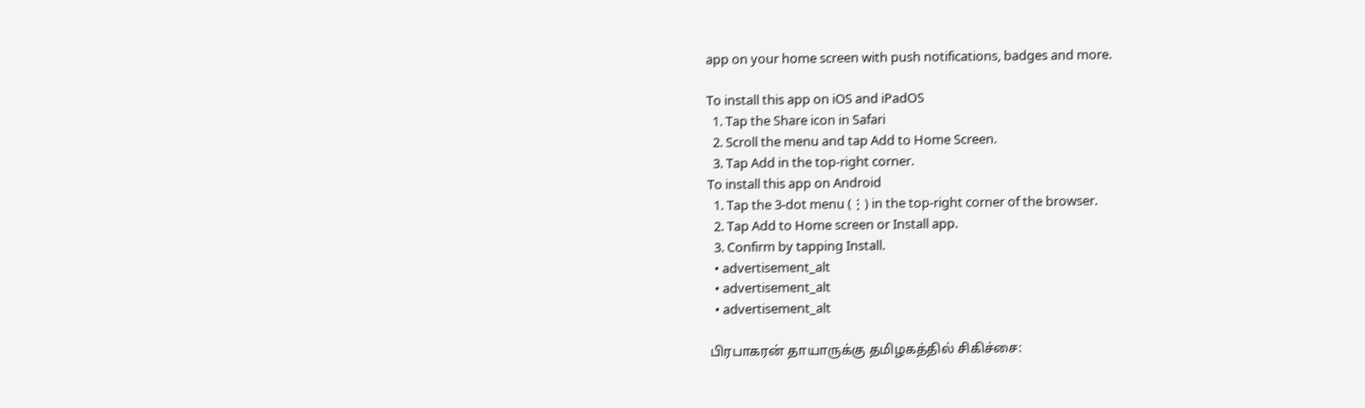app on your home screen with push notifications, badges and more.

To install this app on iOS and iPadOS
  1. Tap the Share icon in Safari
  2. Scroll the menu and tap Add to Home Screen.
  3. Tap Add in the top-right corner.
To install this app on Android
  1. Tap the 3-dot menu (⋮) in the top-right corner of the browser.
  2. Tap Add to Home screen or Install app.
  3. Confirm by tapping Install.
  • advertisement_alt
  • advertisement_alt
  • advertisement_alt

பிரபாகரன் தாயாருக்கு தமிழகத்தில் சிகிச்சை: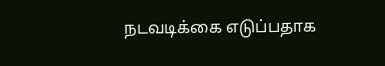நடவடிக்கை எடுப்பதாக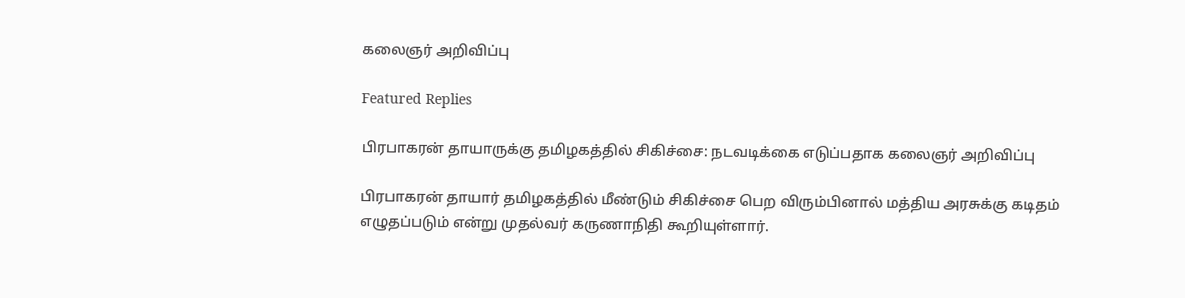கலைஞர் அறிவிப்பு

Featured Replies

பிரபாகரன் தாயாருக்கு தமிழகத்தில் சிகிச்சை: நடவடிக்கை எடுப்பதாக கலைஞர் அறிவிப்பு

பிரபாகரன் தாயார் தமிழகத்தில் மீண்டும் சிகிச்சை பெற விரும்பினால் மத்திய அரசுக்கு கடிதம் எழுதப்படும் என்று முதல்வர் கருணாநிதி கூறியுள்ளார்.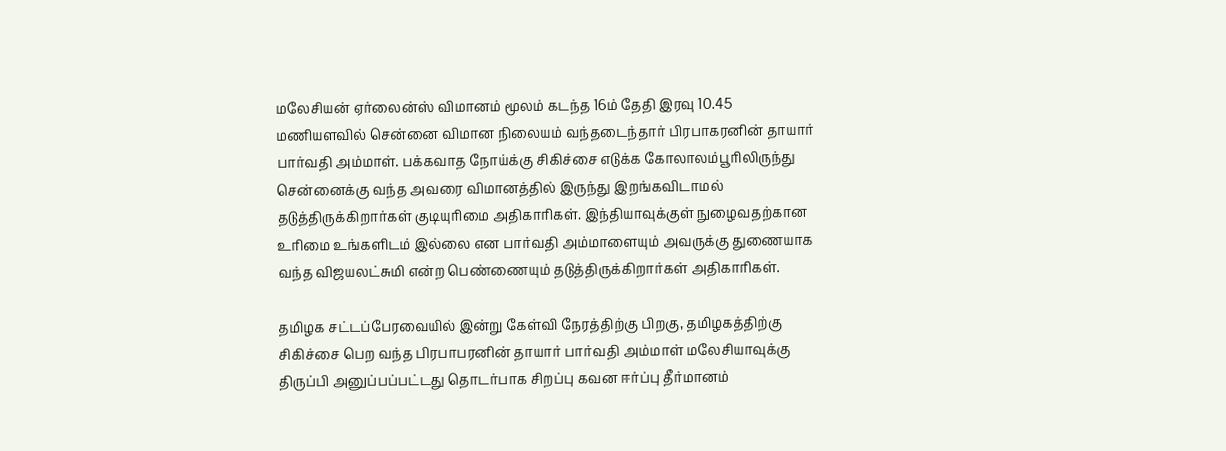மலேசியன் ஏர்லைன்ஸ் விமானம் மூலம் கடந்த 16ம் தேதி இரவு 10.45 மணியளவில் சென்னை விமான நிலையம் வந்தடைந்தார் பிரபாகரனின் தாயார் பார்வதி அம்மாள். பக்கவாத நோய்க்கு சிகிச்சை எடுக்க கோலாலம்பூரிலிருந்து சென்னைக்கு வந்த அவரை விமானத்தில் இருந்து இறங்கவிடாமல் தடுத்திருக்கிறார்கள் குடியுரிமை அதிகாரிகள். இந்தியாவுக்குள் நுழைவதற்கான உரிமை உங்களிடம் இல்லை என பார்வதி அம்மாளையும் அவருக்கு துணையாக வந்த விஜயலட்சுமி என்ற பெண்ணையும் தடுத்திருக்கிறார்கள் அதிகாரிகள்.

தமிழக சட்டப்பேரவையில் இன்று கேள்வி நேரத்திற்கு பிறகு, தமிழகத்திற்கு சிகிச்சை பெற வந்த பிரபாபரனின் தாயார் பார்வதி அம்மாள் மலேசியாவுக்கு திருப்பி அனுப்பப்பட்டது தொடர்பாக சிறப்பு கவன ஈர்ப்பு தீர்மானம்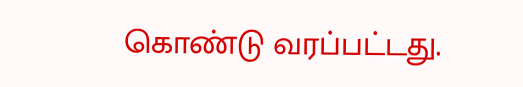கொண்டு வரப்பட்டது.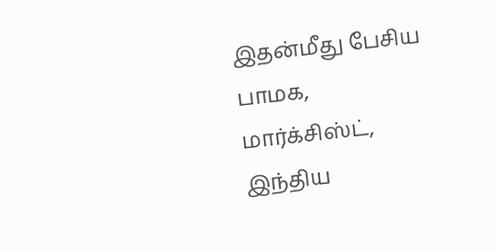இதன்மீது பேசிய பாமக, மார்க்சிஸ்ட், இந்திய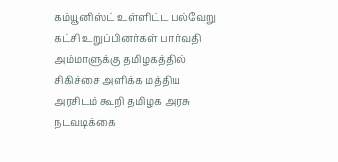கம்யூனிஸ்ட் உள்ளிட்ட பல்வேறு கட்சி உறுப்பினர்கள் பார்வதி அம்மாளுக்கு தமிழகத்தில் சிகிச்சை அளிக்க மத்திய அரசிடம் கூறி தமிழக அரசு நடவடிக்கை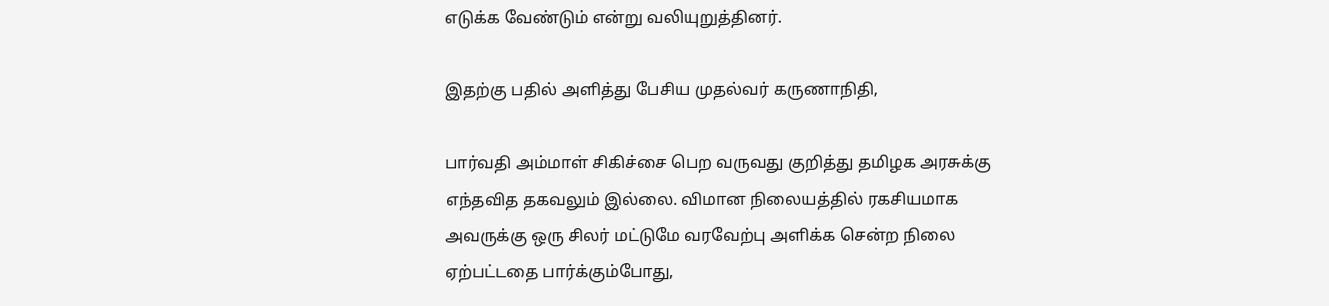எடுக்க வேண்டும் என்று வலியுறுத்தினர்.

இதற்கு பதில் அளித்து பேசிய முதல்வர் கருணாநிதி,

பார்வதி அம்மாள் சிகிச்சை பெற வருவது குறித்து தமிழக அரசுக்கு எந்தவித தகவலும் இல்லை. விமான நிலையத்தில் ரகசியமாக அவருக்கு ஒரு சிலர் மட்டுமே வரவேற்பு அளிக்க சென்ற நிலை ஏற்பட்டதை பார்க்கும்போது,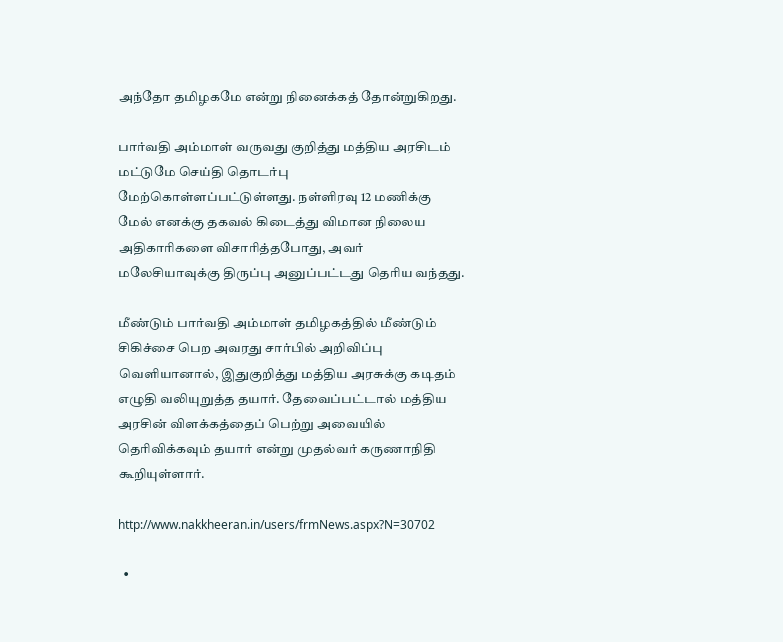அந்தோ தமிழகமே என்று நினைக்கத் தோன்றுகிறது.

பார்வதி அம்மாள் வருவது குறித்து மத்திய அரசிடம் மட்டுமே செய்தி தொடர்பு மேற்கொள்ளப்பட்டுள்ளது. நள்ளிரவு 12 மணிக்கு மேல் எனக்கு தகவல் கிடைத்து விமான நிலைய அதிகாரிகளை விசாரித்தபோது, அவர் மலேசியாவுக்கு திருப்பு அனுப்பட்டது தெரிய வந்தது.

மீண்டும் பார்வதி அம்மாள் தமிழகத்தில் மீண்டும் சிகிச்சை பெற அவரது சார்பில் அறிவிப்பு வெளியானால், இதுகுறித்து மத்திய அரசுக்கு கடிதம் எழுதி வலியுறுத்த தயார். தேவைப்பட்டால் மத்திய அரசின் விளக்கத்தைப் பெற்று அவையில் தெரிவிக்கவும் தயார் என்று முதல்வர் கருணாநிதி கூறியுள்ளார்.

http://www.nakkheeran.in/users/frmNews.aspx?N=30702

  •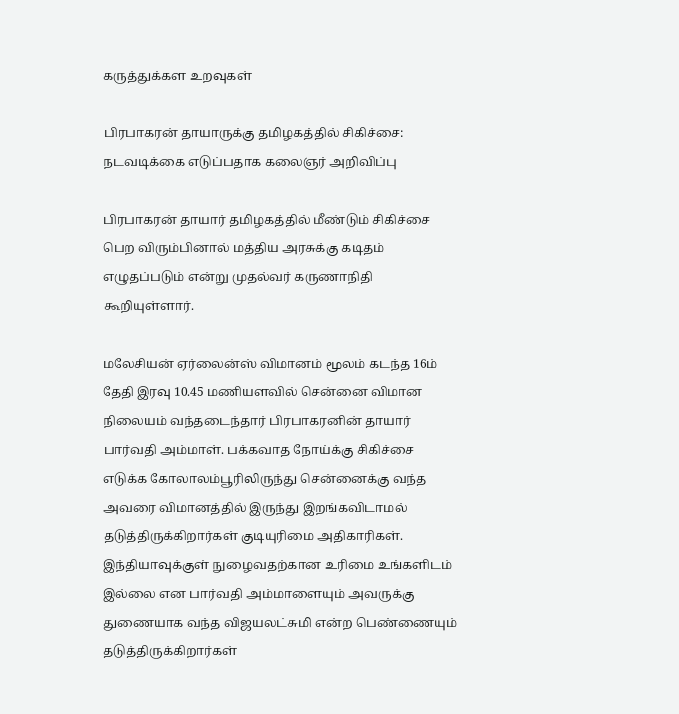கருத்துக்கள உறவுகள்

பிரபாகரன் தாயாருக்கு தமிழகத்தில் சிகிச்சை: நடவடிக்கை எடுப்பதாக கலைஞர் அறிவிப்பு

பிரபாகரன் தாயார் தமிழகத்தில் மீண்டும் சிகிச்சை பெற விரும்பினால் மத்திய அரசுக்கு கடிதம் எழுதப்படும் என்று முதல்வர் கருணாநிதி கூறியுள்ளார்.

மலேசியன் ஏர்லைன்ஸ் விமானம் மூலம் கடந்த 16ம் தேதி இரவு 10.45 மணியளவில் சென்னை விமான நிலையம் வந்தடைந்தார் பிரபாகரனின் தாயார் பார்வதி அம்மாள். பக்கவாத நோய்க்கு சிகிச்சை எடுக்க கோலாலம்பூரிலிருந்து சென்னைக்கு வந்த அவரை விமானத்தில் இருந்து இறங்கவிடாமல் தடுத்திருக்கிறார்கள் குடியுரிமை அதிகாரிகள். இந்தியாவுக்குள் நுழைவதற்கான உரிமை உங்களிடம் இல்லை என பார்வதி அம்மாளையும் அவருக்கு துணையாக வந்த விஜயலட்சுமி என்ற பெண்ணையும் தடுத்திருக்கிறார்கள்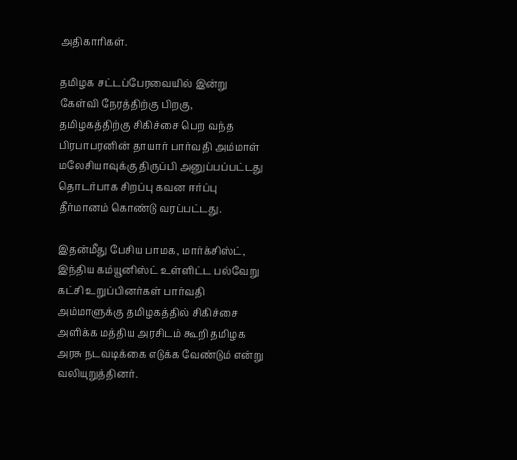அதிகாரிகள்.

தமிழக சட்டப்பேரவையில் இன்று கேள்வி நேரத்திற்கு பிறகு, தமிழகத்திற்கு சிகிச்சை பெற வந்த பிரபாபரனின் தாயார் பார்வதி அம்மாள் மலேசியாவுக்கு திருப்பி அனுப்பப்பட்டது தொடர்பாக சிறப்பு கவன ஈர்ப்பு தீர்மானம் கொண்டு வரப்பட்டது.

இதன்மீது பேசிய பாமக, மார்க்சிஸ்ட், இந்திய கம்யூனிஸ்ட் உள்ளிட்ட பல்வேறு கட்சி உறுப்பினர்கள் பார்வதி அம்மாளுக்கு தமிழகத்தில் சிகிச்சை அளிக்க மத்திய அரசிடம் கூறி தமிழக அரசு நடவடிக்கை எடுக்க வேண்டும் என்று வலியுறுத்தினர்.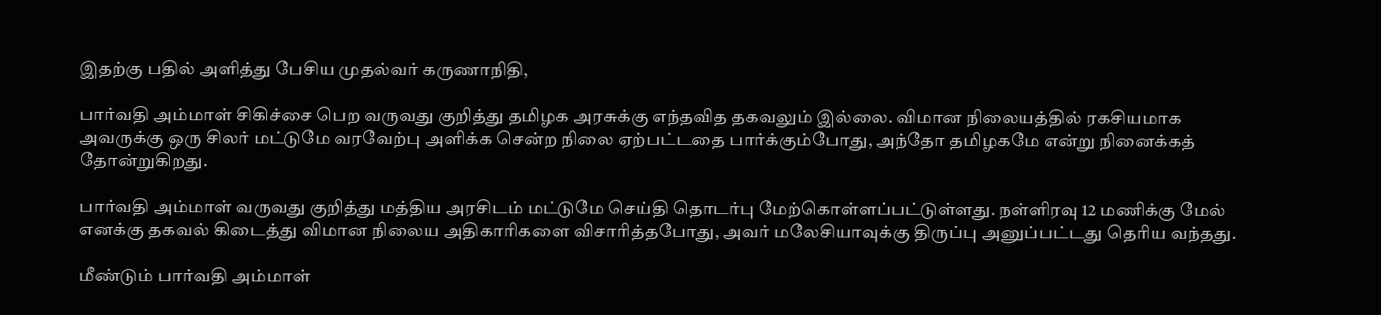இதற்கு பதில் அளித்து பேசிய முதல்வர் கருணாநிதி,

பார்வதி அம்மாள் சிகிச்சை பெற வருவது குறித்து தமிழக அரசுக்கு எந்தவித தகவலும் இல்லை. விமான நிலையத்தில் ரகசியமாக அவருக்கு ஒரு சிலர் மட்டுமே வரவேற்பு அளிக்க சென்ற நிலை ஏற்பட்டதை பார்க்கும்போது, அந்தோ தமிழகமே என்று நினைக்கத் தோன்றுகிறது.

பார்வதி அம்மாள் வருவது குறித்து மத்திய அரசிடம் மட்டுமே செய்தி தொடர்பு மேற்கொள்ளப்பட்டுள்ளது. நள்ளிரவு 12 மணிக்கு மேல் எனக்கு தகவல் கிடைத்து விமான நிலைய அதிகாரிகளை விசாரித்தபோது, அவர் மலேசியாவுக்கு திருப்பு அனுப்பட்டது தெரிய வந்தது.

மீண்டும் பார்வதி அம்மாள்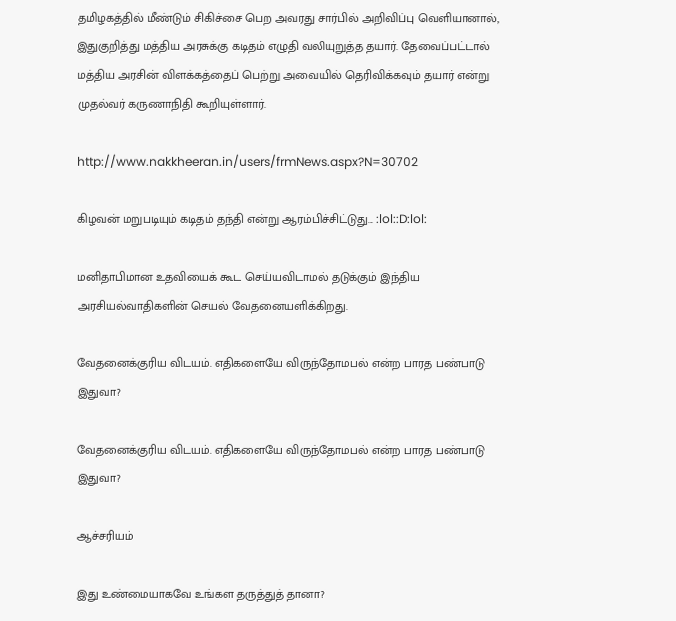தமிழகத்தில் மீண்டும் சிகிச்சை பெற அவரது சார்பில் அறிவிப்பு வெளியானால், இதுகுறித்து மத்திய அரசுக்கு கடிதம் எழுதி வலியுறுத்த தயார். தேவைப்பட்டால் மத்திய அரசின் விளக்கத்தைப் பெற்று அவையில் தெரிவிக்கவும் தயார் என்று முதல்வர் கருணாநிதி கூறியுள்ளார்.

http://www.nakkheeran.in/users/frmNews.aspx?N=30702

கிழவன் மறுபடியும் கடிதம் தந்தி என்று ஆரம்பிச்சிட்டுது... :lol::D:lol:

மனிதாபிமான உதவியைக் கூட செய்யவிடாமல் தடுக்கும் இந்திய அரசியல்வாதிகளின் செயல் வேதனையளிக்கிறது.

வேதனைக்குரிய விடயம். எதிகளையே விருந்தோமபல் என்ற பாரத பண்பாடு இதுவா?

வேதனைக்குரிய விடயம். எதிகளையே விருந்தோமபல் என்ற பாரத பண்பாடு இதுவா?

ஆச்சரியம்

இது உண்மையாகவே உங்கள தருத்துத் தானா?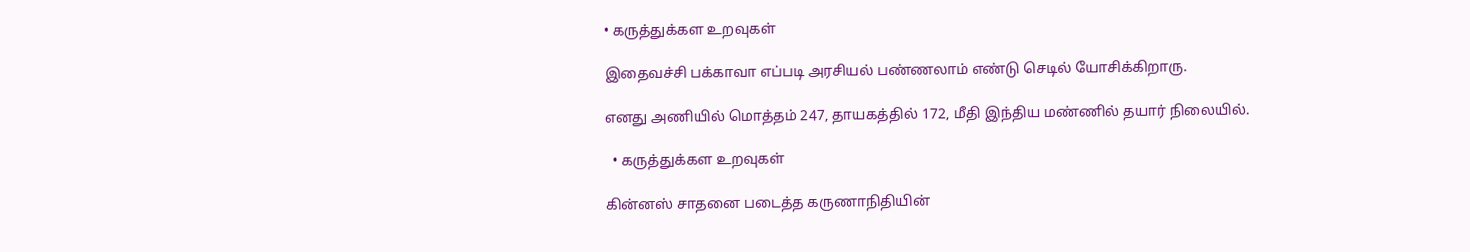• கருத்துக்கள உறவுகள்

இதைவச்சி பக்காவா எப்படி அரசியல் பண்ணலாம் எண்டு செடில் யோசிக்கிறாரு.

எனது அணியில் மொத்தம் 247, தாயகத்தில் 172, மீதி இந்திய மண்ணில் தயார் நிலையில்.

  • கருத்துக்கள உறவுகள்

கின்னஸ் சாதனை படைத்த கருணாநிதியின்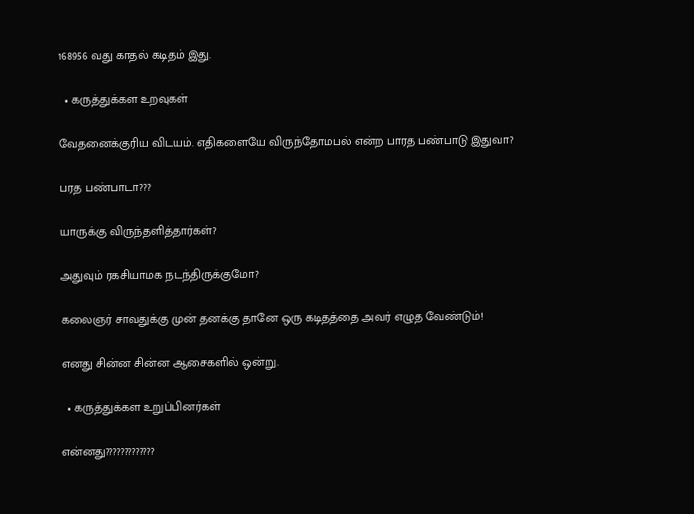168956 வது காதல் கடிதம் இது.

  • கருத்துக்கள உறவுகள்

வேதனைக்குரிய விடயம். எதிகளையே விருந்தோமபல் என்ற பாரத பண்பாடு இதுவா?

பரத பண்பாடா???

யாருக்கு விருந்தளித்தார்கள்?

அதுவும் ரகசியாமக நடந்திருக்குமோ?

கலைஞர் சாவதுக்கு முன் தனக்கு தானே ஒரு கடிதத்தை அவர் எழுத வேண்டும்!

எனது சின்ன சின்ன ஆசைகளில் ஒன்று.

  • கருத்துக்கள உறுப்பினர்கள்

என்னது?????????????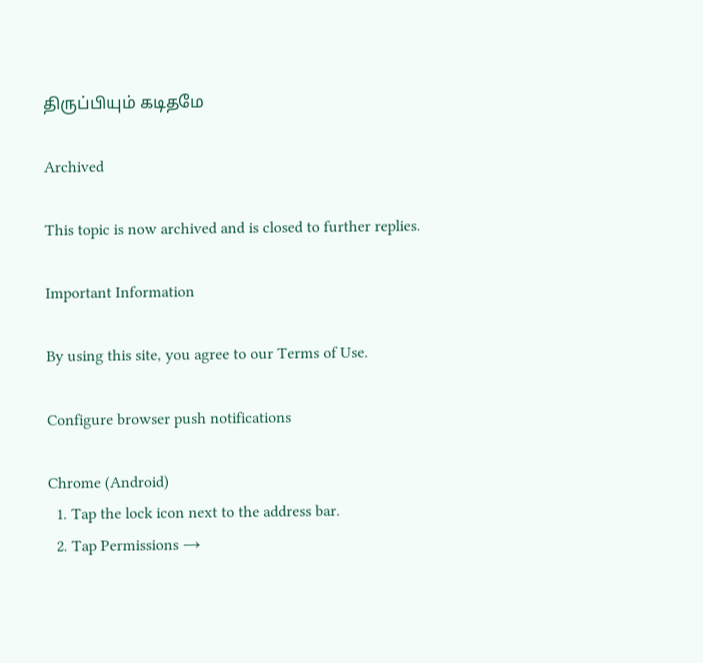திருப்பியும் கடிதமே

Archived

This topic is now archived and is closed to further replies.

Important Information

By using this site, you agree to our Terms of Use.

Configure browser push notifications

Chrome (Android)
  1. Tap the lock icon next to the address bar.
  2. Tap Permissions →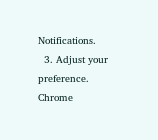Notifications.
  3. Adjust your preference.
Chrome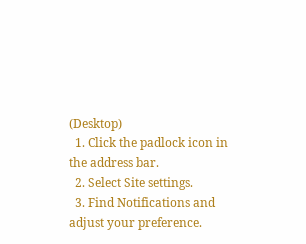(Desktop)
  1. Click the padlock icon in the address bar.
  2. Select Site settings.
  3. Find Notifications and adjust your preference.